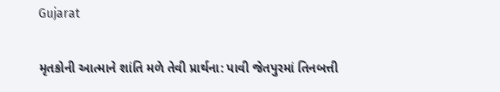Gujarat

મૃતકોની આત્માને શાંતિ મળે તેવી પ્રાર્થના: પાવી જેતપુરમાં તિનબત્તી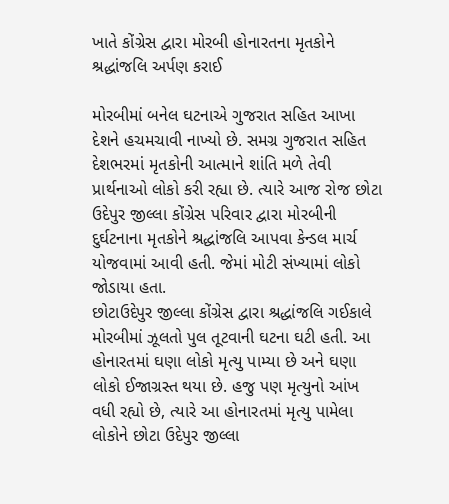ખાતે કોંગ્રેસ દ્વારા મોરબી હોનારતના મૃતકોને શ્રદ્ધાંજલિ અર્પણ કરાઈ

મોરબીમાં બનેલ ઘટનાએ ગુજરાત સહિત આખા દેશને હચમચાવી નાખ્યો છે. સમગ્ર ગુજરાત સહિત દેશભરમાં મૃતકોની આત્માને શાંતિ મળે તેવી પ્રાર્થનાઓ લોકો કરી રહ્યા છે. ત્યારે આજ રોજ છોટા ઉદેપુર જીલ્લા કોંગ્રેસ પરિવાર દ્વારા મોરબીની દુર્ઘટનાના મૃતકોને શ્રદ્ધાંજલિ આપવા કેન્ડલ માર્ચ યોજવામાં આવી હતી. જેમાં મોટી સંખ્યામાં લોકો જોડાયા હતા.
છોટાઉદેપુર જીલ્લા કોંગ્રેસ દ્વારા શ્રદ્ધાંજલિ ગઈકાલે મોરબીમાં ઝૂલતો પુલ તૂટવાની ઘટના ઘટી હતી. આ હોનારતમાં ઘણા લોકો મૃત્યુ પામ્યા છે અને ઘણા લોકો ઈજાગ્રસ્ત થયા છે. હજુ પણ મૃત્યુનો આંખ વધી રહ્યો છે, ત્યારે આ હોનારતમાં મૃત્યુ પામેલા લોકોને છોટા ઉદેપુર જીલ્લા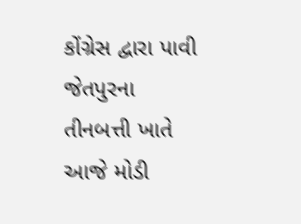કોંગ્રેસ દ્વારા પાવી જેતપુરના તીનબત્તી ખાતે આજે મોડી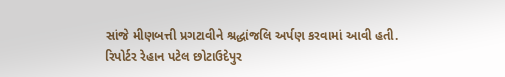સાંજે મીણબત્તી પ્રગટાવીને શ્રદ્ધાંજલિ અર્પણ કરવામાં આવી હતી.
રિપોર્ટર રેહાન પટેલ છોટાઉદેપુર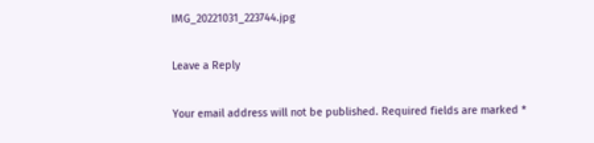IMG_20221031_223744.jpg

Leave a Reply

Your email address will not be published. Required fields are marked *